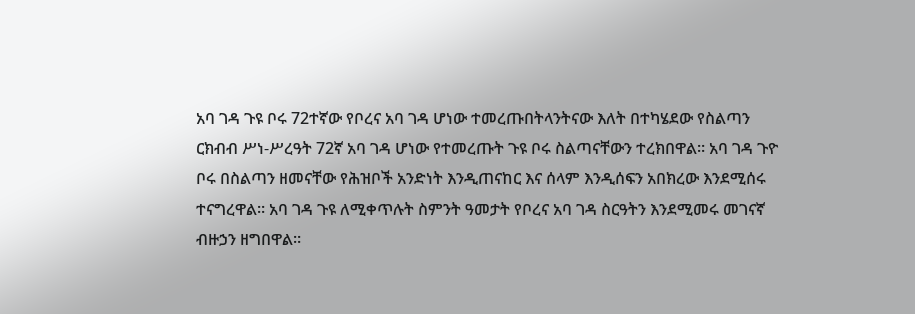አባ ገዳ ጉዩ ቦሩ 72ተኛው የቦረና አባ ገዳ ሆነው ተመረጡበትላንትናው እለት በተካሄደው የስልጣን ርክብብ ሥነ-ሥረዓት 72ኛ አባ ገዳ ሆነው የተመረጡት ጉዩ ቦሩ ስልጣናቸውን ተረክበዋል። አባ ገዳ ጉዮ ቦሩ በስልጣን ዘመናቸው የሕዝቦች አንድነት እንዲጠናከር እና ሰላም እንዲሰፍን አበክረው እንደሚሰሩ ተናግረዋል። አባ ገዳ ጉዩ ለሚቀጥሉት ስምንት ዓመታት የቦረና አባ ገዳ ስርዓትን እንደሚመሩ መገናኛ ብዙኃን ዘግበዋል።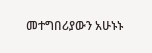መተግበሪያውን አሁኑኑ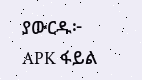ያውርዱ፦ APK ፋይል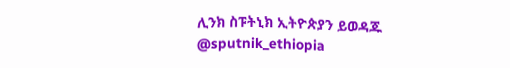ሊንክ ስፑትኒክ ኢትዮጵያን ይወዳጁ @sputnik_ethiopia